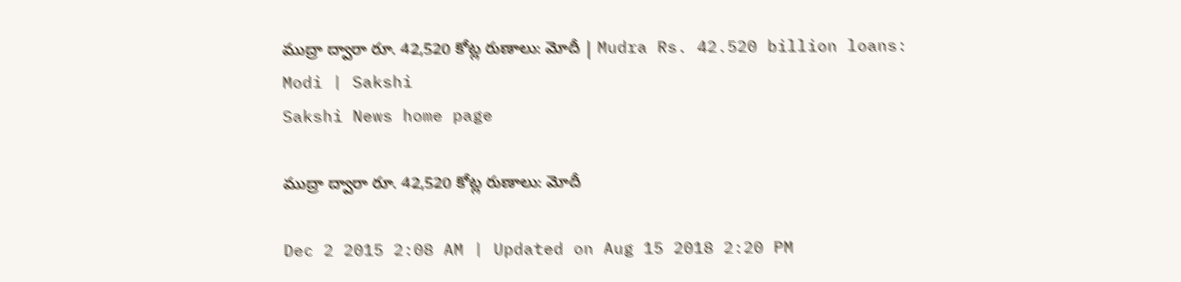ముద్రా ద్వారా రూ. 42,520 కోట్ల రుణాలు: మోదీ | Mudra Rs. 42.520 billion loans: Modi | Sakshi
Sakshi News home page

ముద్రా ద్వారా రూ. 42,520 కోట్ల రుణాలు: మోదీ

Dec 2 2015 2:08 AM | Updated on Aug 15 2018 2:20 PM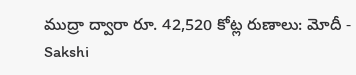ముద్రా ద్వారా రూ. 42,520 కోట్ల రుణాలు: మోదీ - Sakshi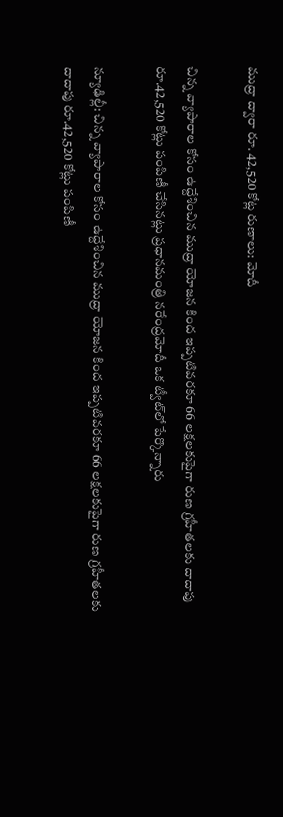ముద్రా ద్వారా రూ. 42,520 కోట్ల రుణాలు: మోదీ

చిన్న వ్యాపారాల కోసం ఉద్దేశించిన ముద్రా యోజన కింద ఇప్పటివరకూ 66 లక్షలకుపైగా రుణ గ్రహీతలకు దాదాపు రూ.42,520 కోట్లు పంపిణీ చేసినట్లు ప్రధానమంత్రి నరేంద్రమోదీ ఒక ట్వీట్‌లో పేర్కొన్నారు

న్యూఢిల్లీ: చిన్న వ్యాపారాల కోసం ఉద్దేశించిన ముద్రా యోజన కింద ఇప్పటివరకూ 66 లక్షలకుపైగా రుణ గ్రహీతలకు దాదాపు రూ.42,520 కోట్లు పంపిణీ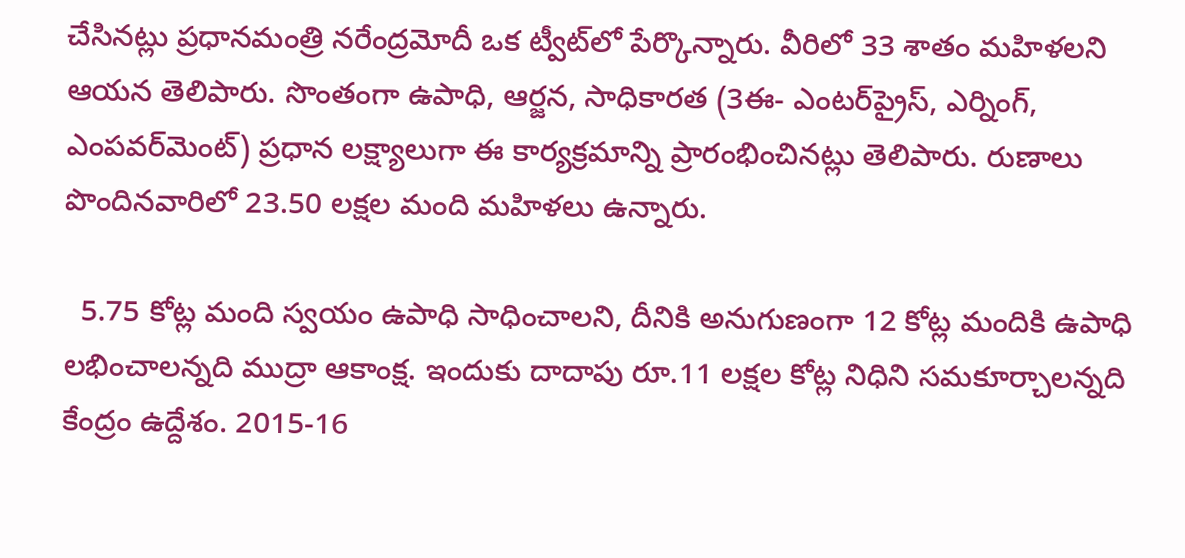చేసినట్లు ప్రధానమంత్రి నరేంద్రమోదీ ఒక ట్వీట్‌లో పేర్కొన్నారు. వీరిలో 33 శాతం మహిళలని ఆయన తెలిపారు. సొంతంగా ఉపాధి, ఆర్జన, సాధికారత (3ఈ- ఎంటర్‌ప్రైస్, ఎర్నింగ్, ఎంపవర్‌మెంట్) ప్రధాన లక్ష్యాలుగా ఈ కార్యక్రమాన్ని ప్రారంభించినట్లు తెలిపారు. రుణాలు పొందినవారిలో 23.50 లక్షల మంది మహిళలు ఉన్నారు.

  5.75 కోట్ల మంది స్వయం ఉపాధి సాధించాలని, దీనికి అనుగుణంగా 12 కోట్ల మందికి ఉపాధి లభించాలన్నది ముద్రా ఆకాంక్ష. ఇందుకు దాదాపు రూ.11 లక్షల కోట్ల నిధిని సమకూర్చాలన్నది కేంద్రం ఉద్దేశం. 2015-16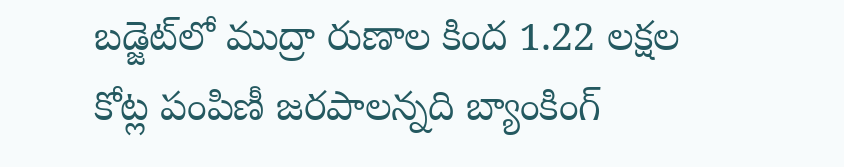బడ్జెట్‌లో ముద్రా రుణాల కింద 1.22 లక్షల కోట్ల పంపిణీ జరపాలన్నది బ్యాంకింగ్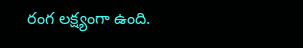రంగ లక్ష్యంగా ఉంది.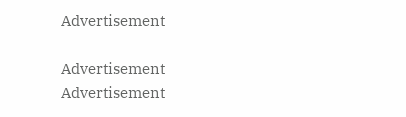Advertisement

Advertisement
Advertisement